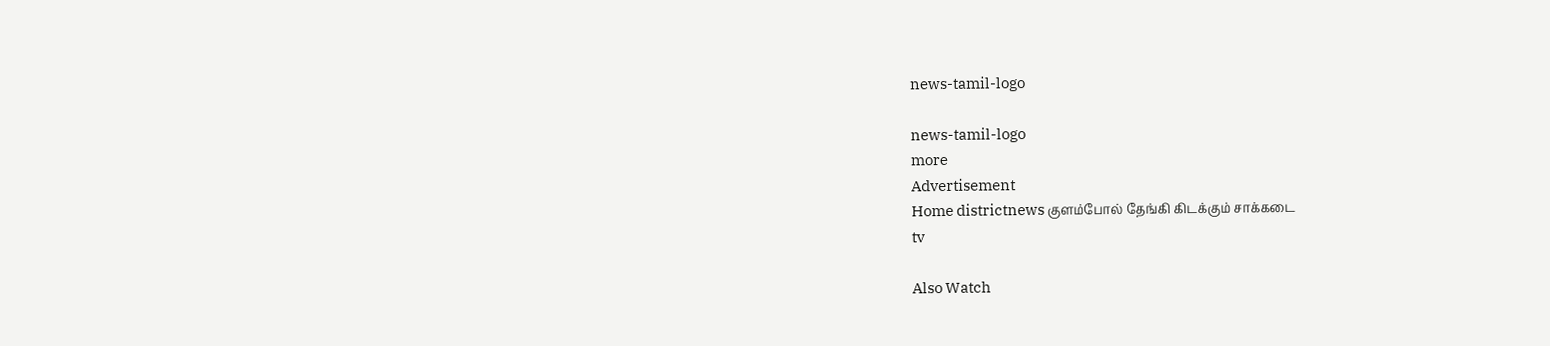news-tamil-logo

news-tamil-logo
more
Advertisement
Home districtnews குளம்போல் தேங்கி கிடக்கும் சாக்கடை
tv

Also Watch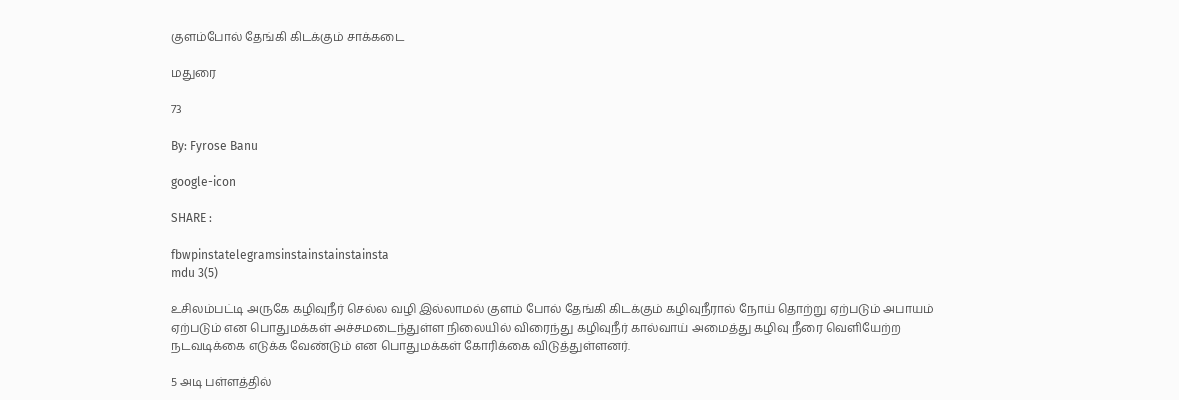குளம்போல் தேங்கி கிடக்கும் சாக்கடை

மதுரை

73

By: Fyrose Banu

google-icon

SHARE :

fbwpinstatelegramsinstainstainstainsta
mdu 3(5)

உசிலம்பட்டி அருகே கழிவுநீர் செல்ல வழி இல்லாமல் குளம் போல் தேங்கி கிடக்கும் கழிவுநீரால் நோய் தொற்று ஏற்படும் அபாயம் ஏற்படும் என பொதுமக்கள் அச்சமடைந்துள்ள நிலையில் விரைந்து கழிவுநீர் கால்வாய் அமைத்து கழிவு நீரை வெளியேற்ற நடவடிக்கை எடுக்க வேண்டும் என பொதுமக்கள் கோரிக்கை விடுத்துள்ளனர்.

5 அடி பள்ளத்தில்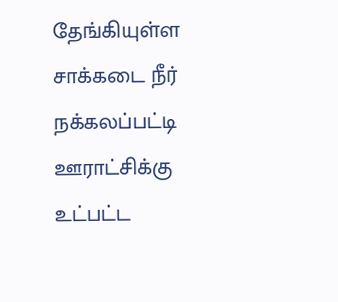தேங்கியுள்ள சாக்கடை நீர்
நக்கலப்பட்டி ஊராட்சிக்கு உட்பட்ட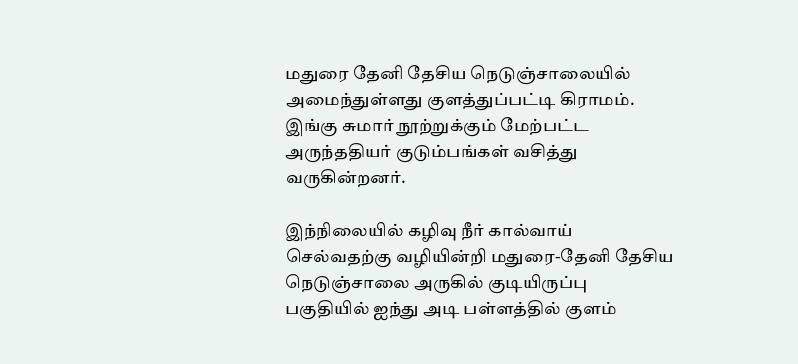மதுரை தேனி தேசிய நெடுஞ்சாலையில் அமைந்துள்ளது குளத்துப்பட்டி கிராமம். இங்கு சுமார் நூற்றுக்கும் மேற்பட்ட அருந்ததியர் குடும்பங்கள் வசித்து வருகின்றனர்.

இந்நிலையில் கழிவு நீர் கால்வாய் செல்வதற்கு வழியின்றி மதுரை-தேனி தேசிய நெடுஞ்சாலை அருகில் குடியிருப்பு பகுதியில் ஐந்து அடி பள்ளத்தில் குளம்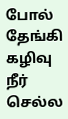போல் தேங்கி கழிவு நீர் செல்ல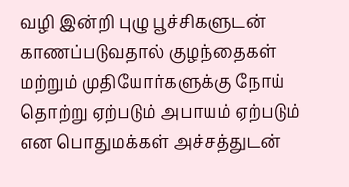வழி இன்றி புழு பூச்சிகளுடன் காணப்படுவதால் குழந்தைகள் மற்றும் முதியோர்களுக்கு நோய் தொற்று ஏற்படும் அபாயம் ஏற்படும் என பொதுமக்கள் அச்சத்துடன்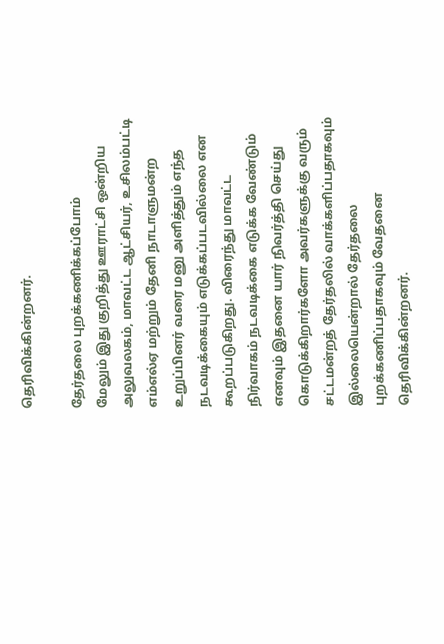தெரிவிக்கின்றனர்.

தேர்தலை புறக்கணிக்கப்போம்
மேலும் இது குறித்து ஊராட்சி ஒன்றிய அலுவலகம், மாவட்ட ஆட்சியர், உசிலம்பட்டி எம்எல்ஏ மற்றும் தேனி நாடாளுமன்ற உறுப்பினர் வரை மனு அளித்தும் எந்த நடவடிக்கையும் எடுக்கப்படவில்லை என கூறப்படுகிறது. விரைந்து மாவட்ட நிர்வாகம் நடவடிக்கை எடுக்க வேண்டும் எனவும் இதனை யார் நிவர்த்தி செய்து கொடுக்கிறார்களோ அவர்களுக்கு வரும் சட்டமன்றத் தேர்தலில் வாக்களிப்பதாகவும் இல்லையென்றால் தேர்தலை புறக்கணிப்பதாகவும் வேதனை தெரிவிக்கின்றனர்.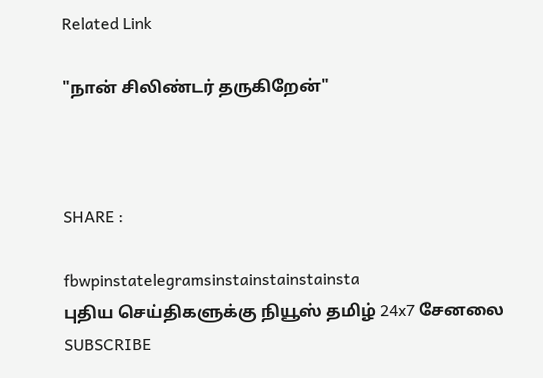Related Link

"நான் சிலிண்டர் தருகிறேன்"



SHARE :

fbwpinstatelegramsinstainstainstainsta
புதிய செய்திகளுக்கு நியூஸ் தமிழ் 24x7 சேனலை SUBSCRIBE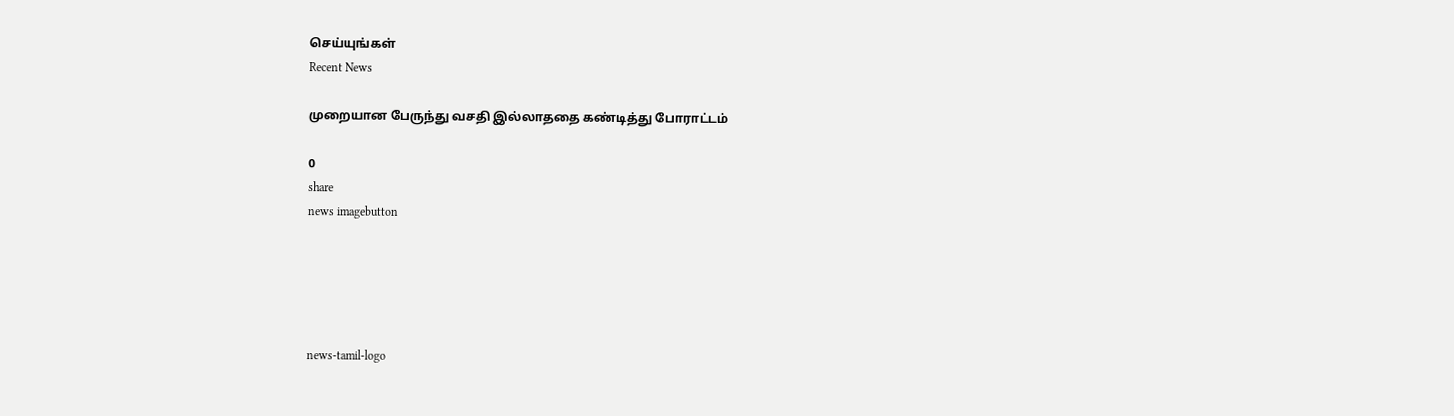செய்யுங்கள்
Recent News

முறையான பேருந்து வசதி இல்லாததை கண்டித்து போராட்டம்

0
share
news imagebutton





news-tamil-logo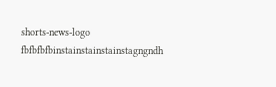shorts-news-logo
fbfbfbfbinstainstainstainstagngndh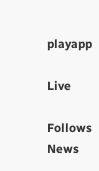playapp

Live

Follows News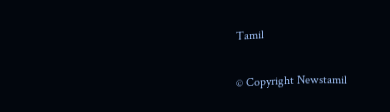Tamil

© Copyright Newstamil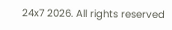24x7 2026. All rights reserved